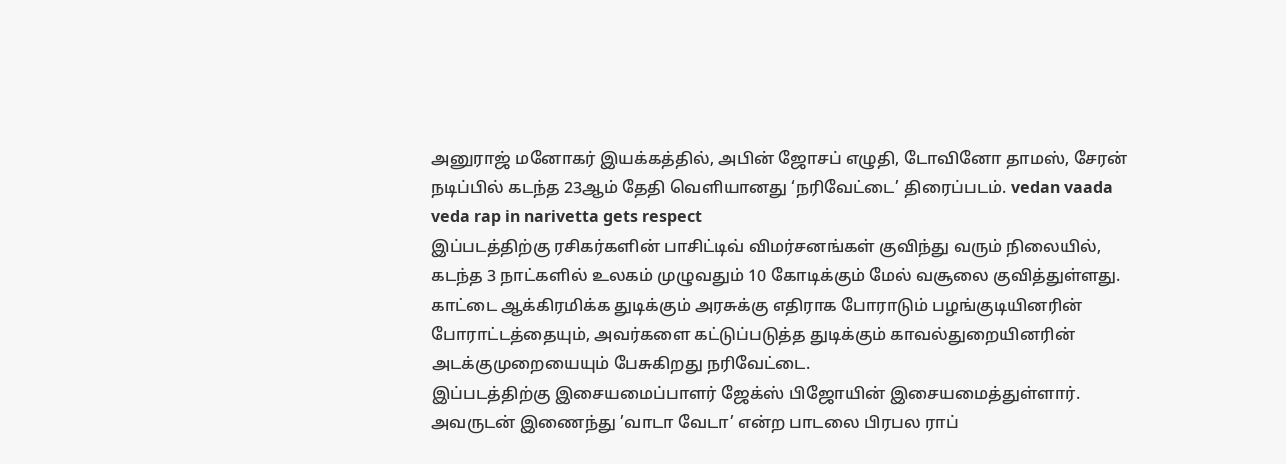அனுராஜ் மனோகர் இயக்கத்தில், அபின் ஜோசப் எழுதி, டோவினோ தாமஸ், சேரன் நடிப்பில் கடந்த 23ஆம் தேதி வெளியானது ‘நரிவேட்டை’ திரைப்படம். vedan vaada veda rap in narivetta gets respect
இப்படத்திற்கு ரசிகர்களின் பாசிட்டிவ் விமர்சனங்கள் குவிந்து வரும் நிலையில், கடந்த 3 நாட்களில் உலகம் முழுவதும் 10 கோடிக்கும் மேல் வசூலை குவித்துள்ளது.
காட்டை ஆக்கிரமிக்க துடிக்கும் அரசுக்கு எதிராக போராடும் பழங்குடியினரின் போராட்டத்தையும், அவர்களை கட்டுப்படுத்த துடிக்கும் காவல்துறையினரின் அடக்குமுறையையும் பேசுகிறது நரிவேட்டை.
இப்படத்திற்கு இசையமைப்பாளர் ஜேக்ஸ் பிஜோயின் இசையமைத்துள்ளார். அவருடன் இணைந்து ’வாடா வேடா’ என்ற பாடலை பிரபல ராப்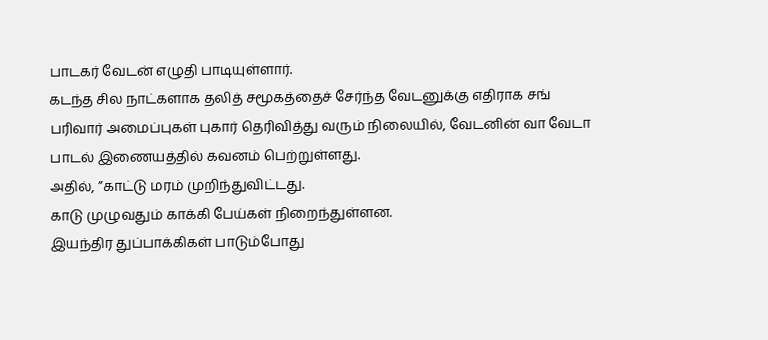பாடகர் வேடன் எழுதி பாடியுள்ளார்.
கடந்த சில நாட்களாக தலித் சமூகத்தைச் சேர்ந்த வேடனுக்கு எதிராக சங் பரிவார் அமைப்புகள் புகார் தெரிவித்து வரும் நிலையில், வேடனின் வா வேடா பாடல் இணையத்தில் கவனம் பெற்றுள்ளது.
அதில், ”காட்டு மரம் முறிந்துவிட்டது.
காடு முழுவதும் காக்கி பேய்கள் நிறைந்துள்ளன.
இயந்திர துப்பாக்கிகள் பாடும்போது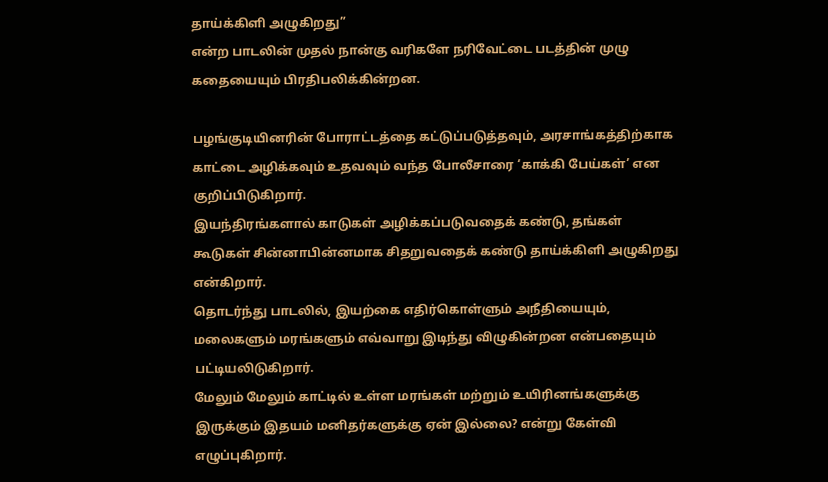தாய்க்கிளி அழுகிறது”
என்ற பாடலின் முதல் நான்கு வரிகளே நரிவேட்டை படத்தின் முழு கதையையும் பிரதிபலிக்கின்றன.

பழங்குடியினரின் போராட்டத்தை கட்டுப்படுத்தவும், அரசாங்கத்திற்காக காட்டை அழிக்கவும் உதவவும் வந்த போலீசாரை ‘காக்கி பேய்கள்’ என குறிப்பிடுகிறார்.
இயந்திரங்களால் காடுகள் அழிக்கப்படுவதைக் கண்டு, தங்கள் கூடுகள் சின்னாபின்னமாக சிதறுவதைக் கண்டு தாய்க்கிளி அழுகிறது என்கிறார்.
தொடர்ந்து பாடலில், இயற்கை எதிர்கொள்ளும் அநீதியையும், மலைகளும் மரங்களும் எவ்வாறு இடிந்து விழுகின்றன என்பதையும் பட்டியலிடுகிறார்.
மேலும் மேலும் காட்டில் உள்ள மரங்கள் மற்றும் உயிரினங்களுக்கு இருக்கும் இதயம் மனிதர்களுக்கு ஏன் இல்லை? என்று கேள்வி எழுப்புகிறார்.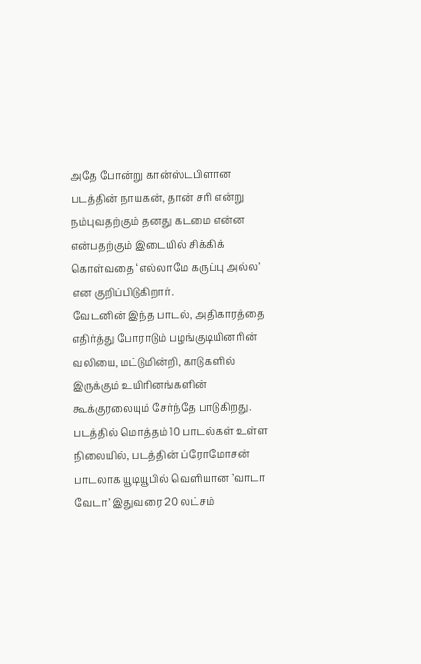அதே போன்று கான்ஸ்டபிளான படத்தின் நாயகன், தான் சரி என்று நம்புவதற்கும் தனது கடமை என்ன என்பதற்கும் இடையில் சிக்கிக் கொள்வதை ‘எல்லாமே கருப்பு அல்ல’ என குறிப்பிடுகிறார்.
வேடனின் இந்த பாடல், அதிகாரத்தை எதிர்த்து போராடும் பழங்குடியினரின் வலியை, மட்டுமின்றி, காடுகளில் இருக்கும் உயிரினங்களின் கூக்குரலையும் சேர்ந்தே பாடுகிறது.
படத்தில் மொத்தம் 10 பாடல்கள் உள்ள நிலையில், படத்தின் ப்ரோமோசன் பாடலாக யூடியூபில் வெளியான ’வாடா வேடா’ இதுவரை 20 லட்சம்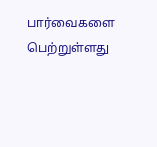பார்வைகளை பெற்றுள்ளது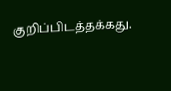குறிப்பிடத்தக்கது.